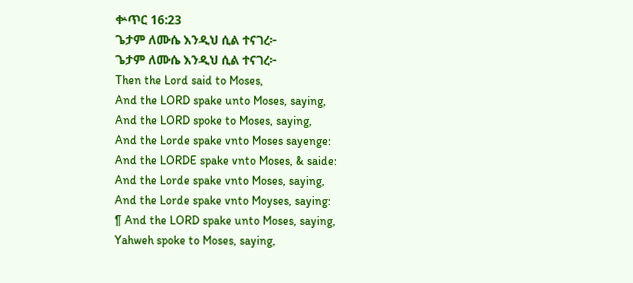ቍጥር 16:23
ጌታም ለሙሴ እንዲህ ሲል ተናገረ፦
ጌታም ለሙሴ እንዲህ ሲል ተናገረ፦
Then the Lord said to Moses,
And the LORD spake unto Moses, saying,
And the LORD spoke to Moses, saying,
And the Lorde spake vnto Moses sayenge:
And the LORDE spake vnto Moses, & saide:
And the Lorde spake vnto Moses, saying,
And the Lorde spake vnto Moyses, saying:
¶ And the LORD spake unto Moses, saying,
Yahweh spoke to Moses, saying,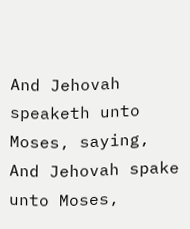And Jehovah speaketh unto Moses, saying,
And Jehovah spake unto Moses,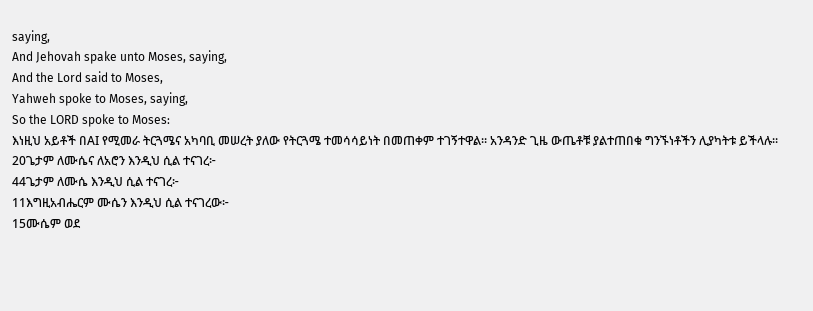saying,
And Jehovah spake unto Moses, saying,
And the Lord said to Moses,
Yahweh spoke to Moses, saying,
So the LORD spoke to Moses:
እነዚህ አይቶች በAI የሚመራ ትርጓሜና አካባቢ መሠረት ያለው የትርጓሜ ተመሳሳይነት በመጠቀም ተገኝተዋል። አንዳንድ ጊዜ ውጤቶቹ ያልተጠበቁ ግንኙነቶችን ሊያካትቱ ይችላሉ።
20ጌታም ለሙሴና ለአሮን እንዲህ ሲል ተናገረ፦
44ጌታም ለሙሴ እንዲህ ሲል ተናገረ፦
11እግዚአብሔርም ሙሴን እንዲህ ሲል ተናገረው፦
15ሙሴም ወደ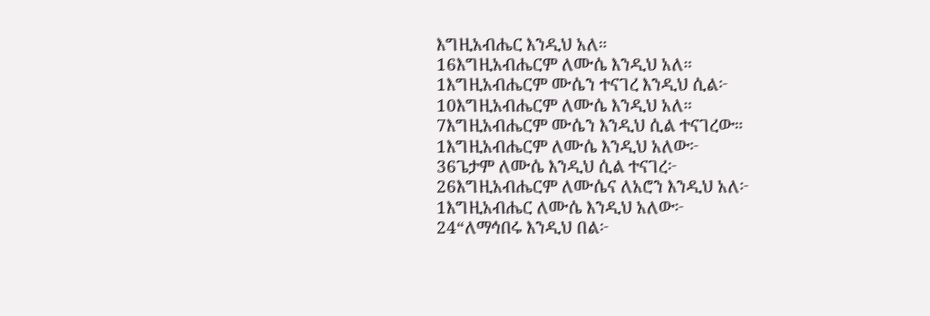እግዚአብሔር እንዲህ አለ።
16እግዚአብሔርም ለሙሴ እንዲህ አለ።
1እግዚአብሔርም ሙሴን ተናገረ እንዲህ ሲል፦
10እግዚአብሔርም ለሙሴ እንዲህ አለ።
7እግዚአብሔርም ሙሴን እንዲህ ሲል ተናገረው።
1እግዚአብሔርም ለሙሴ እንዲህ አለው፦
36ጌታም ለሙሴ እንዲህ ሲል ተናገረ፦
26እግዚአብሔርም ለሙሴና ለአሮን እንዲህ አለ፦
1እግዚአብሔር ለሙሴ እንዲህ አለው፦
24“ለማኅበሩ እንዲህ በል፦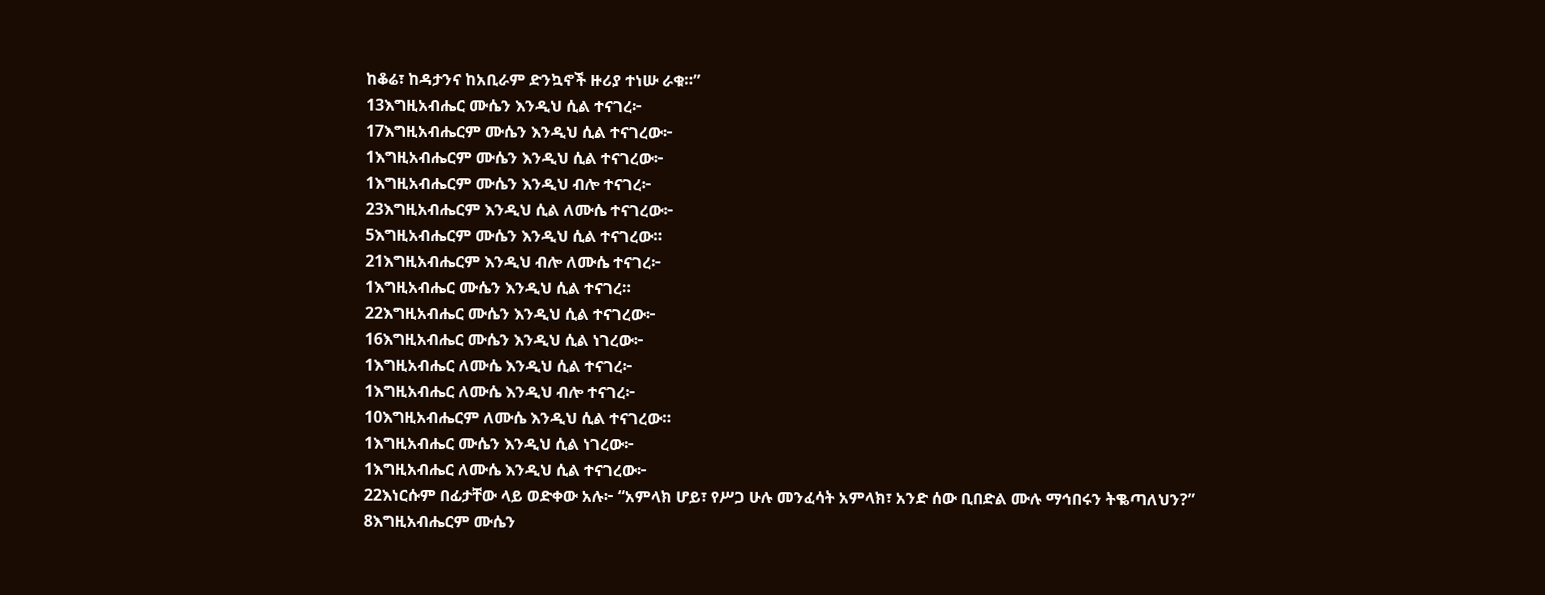ከቆሬ፣ ከዳታንና ከአቢራም ድንኳኖች ዙሪያ ተነሡ ራቁ።”
13እግዚአብሔር ሙሴን እንዲህ ሲል ተናገረ፦
17እግዚአብሔርም ሙሴን እንዲህ ሲል ተናገረው፦
1እግዚአብሔርም ሙሴን እንዲህ ሲል ተናገረው፦
1እግዚአብሔርም ሙሴን እንዲህ ብሎ ተናገረ፦
23እግዚአብሔርም እንዲህ ሲል ለሙሴ ተናገረው፦
5እግዚአብሔርም ሙሴን እንዲህ ሲል ተናገረው።
21እግዚአብሔርም እንዲህ ብሎ ለሙሴ ተናገረ፦
1እግዚአብሔር ሙሴን እንዲህ ሲል ተናገረ።
22እግዚአብሔር ሙሴን እንዲህ ሲል ተናገረው፦
16እግዚአብሔር ሙሴን እንዲህ ሲል ነገረው፦
1እግዚአብሔር ለሙሴ እንዲህ ሲል ተናገረ፦
1እግዚአብሔር ለሙሴ እንዲህ ብሎ ተናገረ፦
10እግዚአብሔርም ለሙሴ እንዲህ ሲል ተናገረው።
1እግዚአብሔር ሙሴን እንዲህ ሲል ነገረው፦
1እግዚአብሔር ለሙሴ እንዲህ ሲል ተናገረው፦
22እነርሱም በፊታቸው ላይ ወድቀው አሉ፦ “አምላክ ሆይ፣ የሥጋ ሁሉ መንፈሳት አምላክ፣ አንድ ሰው ቢበድል ሙሉ ማኅበሩን ትቈጣለህን?”
8እግዚአብሔርም ሙሴን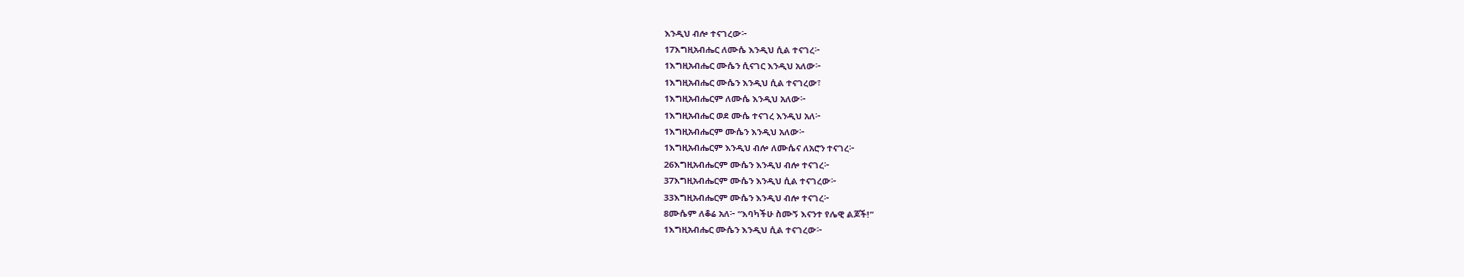እንዲህ ብሎ ተናገረው፦
17እግዚአብሔር ለሙሴ እንዲህ ሲል ተናገረ፦
1እግዚአብሔር ሙሴን ሲናገር እንዲህ አለው፦
1እግዚአብሔር ሙሴን እንዲህ ሲል ተናገረው፣
1እግዚአብሔርም ለሙሴ እንዲህ አለው፦
1እግዚአብሔር ወደ ሙሴ ተናገረ እንዲህ አለ፦
1እግዚአብሔርም ሙሴን እንዲህ አለው፦
1እግዚአብሔርም እንዲህ ብሎ ለሙሴና ለአሮን ተናገረ፦
26እግዚአብሔርም ሙሴን እንዲህ ብሎ ተናገረ፦
37እግዚአብሔርም ሙሴን እንዲህ ሲል ተናገረው፦
33እግዚአብሔርም ሙሴን እንዲህ ብሎ ተናገረ፦
8ሙሴም ለቆሬ አለ፦ “እባካችሁ ስሙኝ እናንተ የሌዊ ልጆች!”
1እግዚአብሔር ሙሴን እንዲህ ሲል ተናገረው፦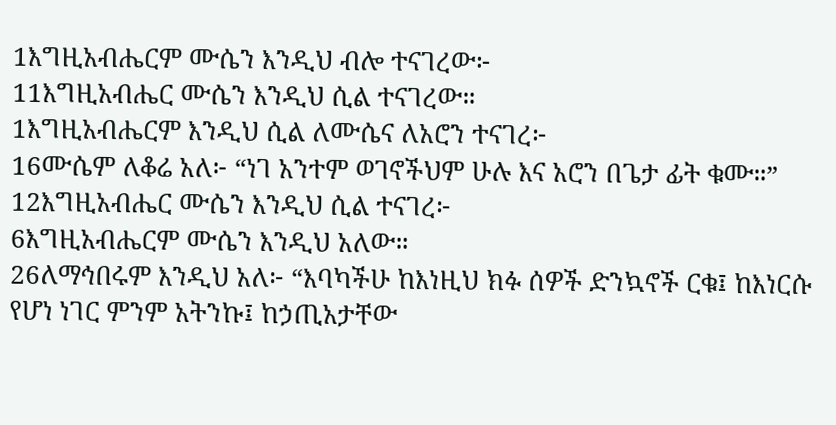1እግዚአብሔርም ሙሴን እንዲህ ብሎ ተናገረው፦
11እግዚአብሔር ሙሴን እንዲህ ሲል ተናገረው።
1እግዚአብሔርም እንዲህ ሲል ለሙሴና ለአሮን ተናገረ፦
16ሙሴም ለቆሬ አለ፦ “ነገ አንተም ወገኖችህም ሁሉ እና አሮን በጌታ ፊት ቁሙ።”
12እግዚአብሔር ሙሴን እንዲህ ሲል ተናገረ፦
6እግዚአብሔርም ሙሴን እንዲህ አለው።
26ለማኅበሩም እንዲህ አለ፦ “እባካችሁ ከእነዚህ ክፉ ሰዎች ድንኳኖች ርቁ፤ ከእነርሱ የሆነ ነገር ምንም አትንኩ፤ ከኃጢአታቸው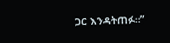ጋር እንዳትጠፉ።”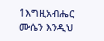1እግዚአብሔር ሙሴን እንዲህ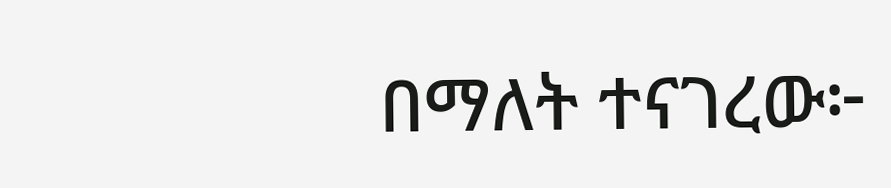በማለት ተናገረው፦